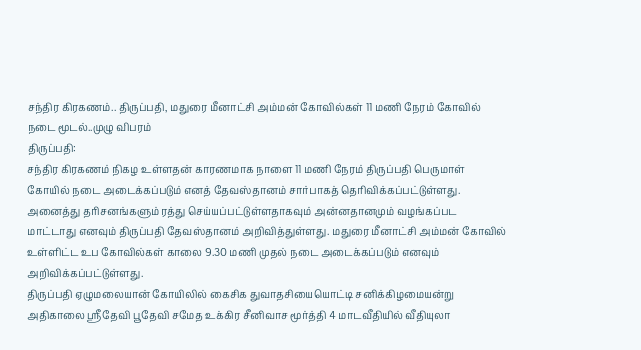சந்திர கிரகணம்.. திருப்பதி, மதுரை மீனாட்சி அம்மன் கோவில்கள் 11 மணி நேரம் கோவில் நடை மூடல்..முழு விபரம்
திருப்பதி:
சந்திர கிரகணம் நிகழ உள்ளதன் காரணமாக நாளை 11 மணி நேரம் திருப்பதி பெருமாள் கோயில் நடை அடைக்கப்படும் எனத் தேவஸ்தானம் சார்பாகத் தெரிவிக்கப்பட்டுள்ளது. அனைத்து தரிசனங்களும் ரத்து செய்யப்பட்டுள்ளதாகவும் அன்னதானமும் வழங்கப்பட மாட்டாது எனவும் திருப்பதி தேவஸ்தானம் அறிவித்துள்ளது. மதுரை மீனாட்சி அம்மன் கோவில் உள்ளிட்ட உப கோவில்கள் காலை 9.30 மணி முதல் நடை அடைக்கப்படும் எனவும் அறிவிக்கப்பட்டுள்ளது.
திருப்பதி ஏழுமலையான் கோயிலில் கைசிக துவாதசியையொட்டி சனிக்கிழமையன்று அதிகாலை ஸ்ரீதேவி பூதேவி சமேத உக்கிர சீனிவாச மூர்த்தி 4 மாடவீதியில் வீதியுலா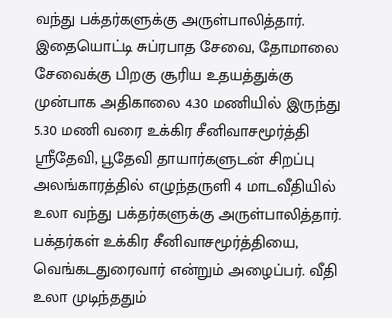வந்து பக்தர்களுக்கு அருள்பாலித்தார். இதையொட்டி சுப்ரபாத சேவை, தோமாலை சேவைக்கு பிறகு சூரிய உதயத்துக்கு முன்பாக அதிகாலை 4.30 மணியில் இருந்து 5.30 மணி வரை உக்கிர சீனிவாசமூர்த்தி ஸ்ரீதேவி, பூதேவி தாயார்களுடன் சிறப்பு அலங்காரத்தில் எழுந்தருளி 4 மாடவீதியில் உலா வந்து பக்தர்களுக்கு அருள்பாலித்தார்.
பக்தர்கள் உக்கிர சீனிவாசமூர்த்தியை, வெங்கடதுரைவார் என்றும் அழைப்பர். வீதி உலா முடிந்ததும்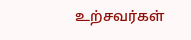உற்சவர்கள்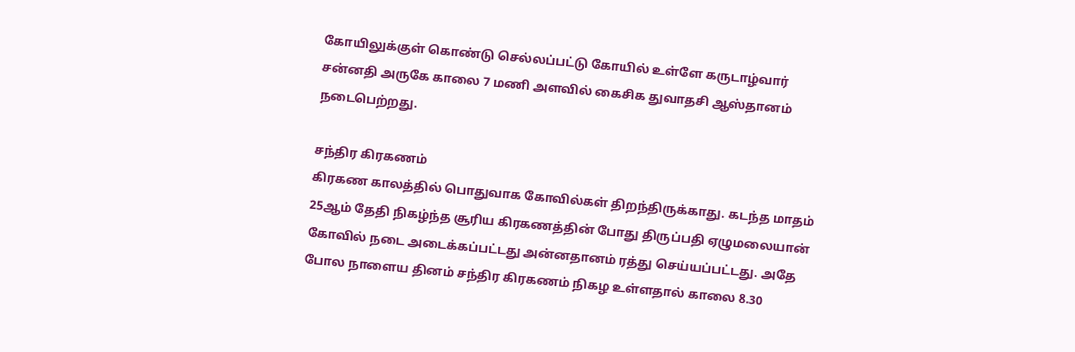கோயிலுக்குள் கொண்டு செல்லப்பட்டு கோயில் உள்ளே கருடாழ்வார் சன்னதி அருகே காலை 7 மணி அளவில் கைசிக துவாதசி ஆஸ்தானம் நடைபெற்றது.

சந்திர கிரகணம்
கிரகண காலத்தில் பொதுவாக கோவில்கள் திறந்திருக்காது. கடந்த மாதம் 25ஆம் தேதி நிகழ்ந்த சூரிய கிரகணத்தின் போது திருப்பதி ஏழுமலையான் கோவில் நடை அடைக்கப்பட்டது அன்னதானம் ரத்து செய்யப்பட்டது. அதே போல நாளைய தினம் சந்திர கிரகணம் நிகழ உள்ளதால் காலை 8.30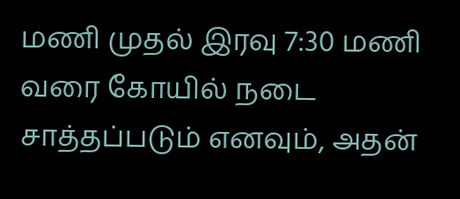மணி முதல் இரவு 7:30 மணி வரை கோயில் நடை சாத்தப்படும் எனவும், அதன்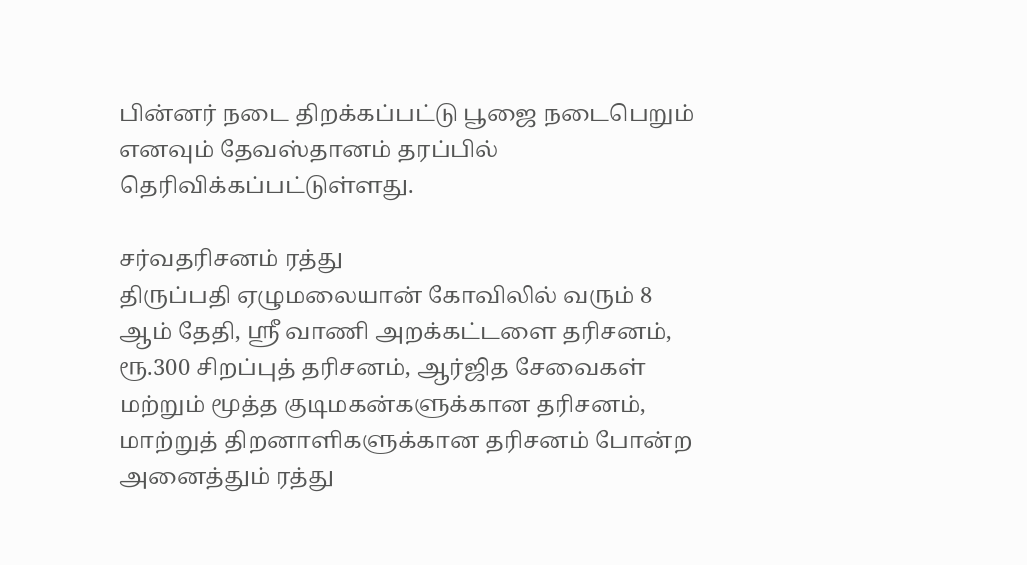பின்னர் நடை திறக்கப்பட்டு பூஜை நடைபெறும் எனவும் தேவஸ்தானம் தரப்பில் தெரிவிக்கப்பட்டுள்ளது.

சர்வதரிசனம் ரத்து
திருப்பதி ஏழுமலையான் கோவிலில் வரும் 8 ஆம் தேதி, ஸ்ரீ வாணி அறக்கட்டளை தரிசனம், ரூ.300 சிறப்புத் தரிசனம், ஆர்ஜித சேவைகள் மற்றும் மூத்த குடிமகன்களுக்கான தரிசனம், மாற்றுத் திறனாளிகளுக்கான தரிசனம் போன்ற அனைத்தும் ரத்து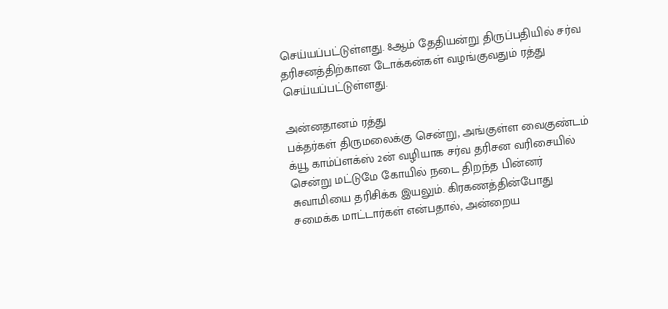செய்யப்பட்டுள்ளது. 8ஆம் தேதியன்று திருப்பதியில் சர்வ தரிசனத்திற்கான டோக்கன்கள் வழங்குவதும் ரத்து செய்யப்பட்டுள்ளது.

அன்னதானம் ரத்து
பக்தர்கள் திருமலைக்கு சென்று, அங்குள்ள வைகுண்டம் க்யூ காம்ப்ளக்ஸ் 2ன் வழியாக சர்வ தரிசன வரிசையில் சென்று மட்டுமே கோயில் நடை திறந்த பின்னர் சுவாமியை தரிசிக்க இயலும். கிரகணத்தின்போது சமைக்க மாட்டார்கள் என்பதால், அன்றைய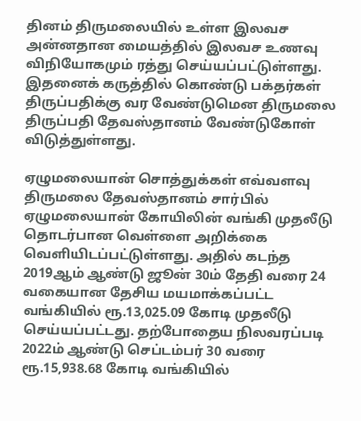தினம் திருமலையில் உள்ள இலவச அன்னதான மையத்தில் இலவச உணவு விநியோகமும் ரத்து செய்யப்பட்டுள்ளது. இதனைக் கருத்தில் கொண்டு பக்தர்கள் திருப்பதிக்கு வர வேண்டுமென திருமலை திருப்பதி தேவஸ்தானம் வேண்டுகோள் விடுத்துள்ளது.

ஏழுமலையான் சொத்துக்கள் எவ்வளவு
திருமலை தேவஸ்தானம் சார்பில் ஏழுமலையான் கோயிலின் வங்கி முதலீடு தொடர்பான வெள்ளை அறிக்கை வெளியிடப்பட்டுள்ளது. அதில் கடந்த 2019ஆம் ஆண்டு ஜூன் 30ம் தேதி வரை 24 வகையான தேசிய மயமாக்கப்பட்ட வங்கியில் ரூ.13,025.09 கோடி முதலீடு செய்யப்பட்டது. தற்போதைய நிலவரப்படி 2022ம் ஆண்டு செப்டம்பர் 30 வரை ரூ.15,938.68 கோடி வங்கியில்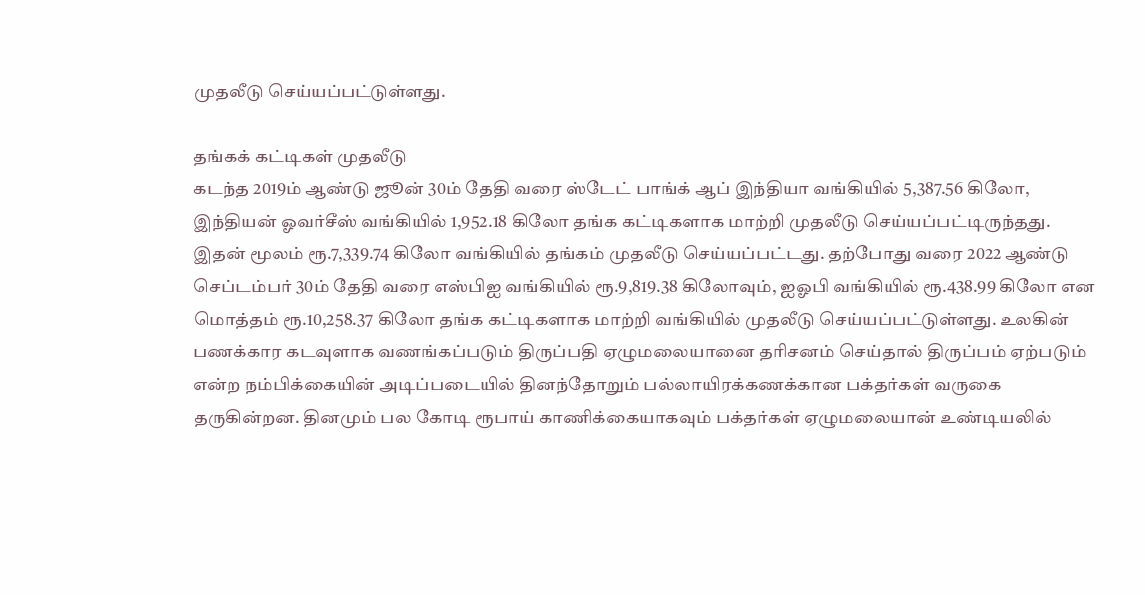முதலீடு செய்யப்பட்டுள்ளது.

தங்கக் கட்டிகள் முதலீடு
கடந்த 2019ம் ஆண்டு ஜூன் 30ம் தேதி வரை ஸ்டேட் பாங்க் ஆப் இந்தியா வங்கியில் 5,387.56 கிலோ, இந்தியன் ஓவர்சீஸ் வங்கியில் 1,952.18 கிலோ தங்க கட்டிகளாக மாற்றி முதலீடு செய்யப்பட்டிருந்தது. இதன் மூலம் ரூ.7,339.74 கிலோ வங்கியில் தங்கம் முதலீடு செய்யப்பட்டது. தற்போது வரை 2022 ஆண்டு செப்டம்பர் 30ம் தேதி வரை எஸ்பிஐ வங்கியில் ரூ.9,819.38 கிலோவும், ஐஓபி வங்கியில் ரூ.438.99 கிலோ என மொத்தம் ரூ.10,258.37 கிலோ தங்க கட்டிகளாக மாற்றி வங்கியில் முதலீடு செய்யப்பட்டுள்ளது. உலகின் பணக்கார கடவுளாக வணங்கப்படும் திருப்பதி ஏழுமலையானை தரிசனம் செய்தால் திருப்பம் ஏற்படும் என்ற நம்பிக்கையின் அடிப்படையில் தினந்தோறும் பல்லாயிரக்கணக்கான பக்தர்கள் வருகை தருகின்றன. தினமும் பல கோடி ரூபாய் காணிக்கையாகவும் பக்தர்கள் ஏழுமலையான் உண்டியலில்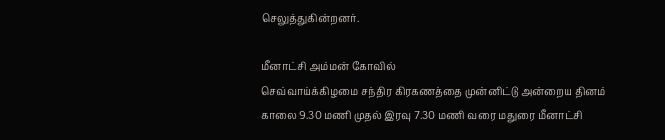செலுத்துகின்றனர்.

மீனாட்சி அம்மன் கோவில்
செவ்வாய்க்கிழமை சந்திர கிரகணத்தை முன்னிட்டு அன்றைய தினம் காலை 9.30 மணி முதல் இரவு 7.30 மணி வரை மதுரை மீனாட்சி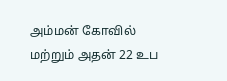அம்மன் கோவில் மற்றும் அதன் 22 உப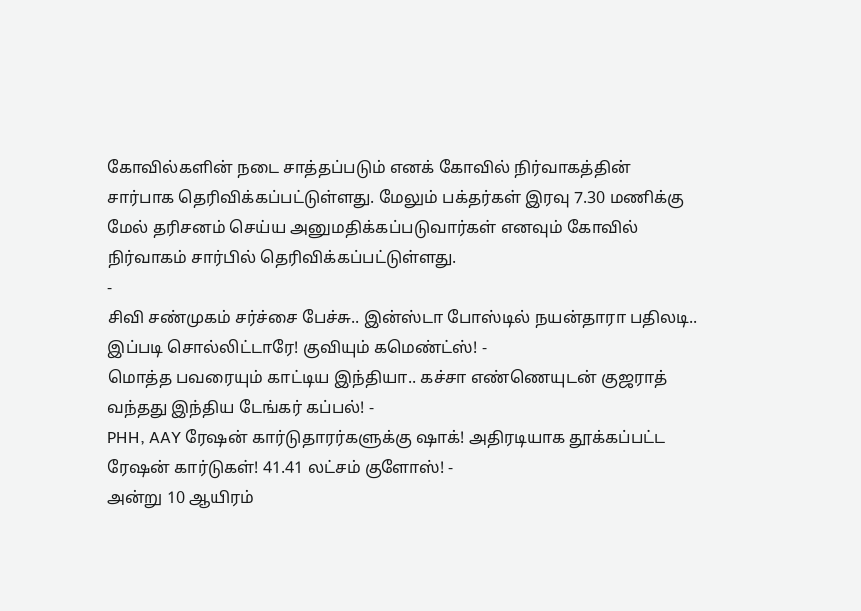கோவில்களின் நடை சாத்தப்படும் எனக் கோவில் நிர்வாகத்தின் சார்பாக தெரிவிக்கப்பட்டுள்ளது. மேலும் பக்தர்கள் இரவு 7.30 மணிக்கு மேல் தரிசனம் செய்ய அனுமதிக்கப்படுவார்கள் எனவும் கோவில் நிர்வாகம் சார்பில் தெரிவிக்கப்பட்டுள்ளது.
-
சிவி சண்முகம் சர்ச்சை பேச்சு.. இன்ஸ்டா போஸ்டில் நயன்தாரா பதிலடி.. இப்படி சொல்லிட்டாரே! குவியும் கமெண்ட்ஸ்! -
மொத்த பவரையும் காட்டிய இந்தியா.. கச்சா எண்ணெயுடன் குஜராத் வந்தது இந்திய டேங்கர் கப்பல்! -
PHH, AAY ரேஷன் கார்டுதாரர்களுக்கு ஷாக்! அதிரடியாக தூக்கப்பட்ட ரேஷன் கார்டுகள்! 41.41 லட்சம் குளோஸ்! -
அன்று 10 ஆயிரம்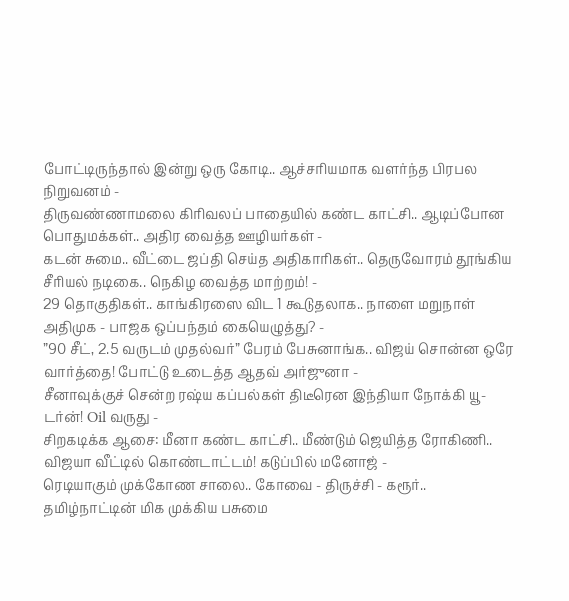போட்டிருந்தால் இன்று ஒரு கோடி.. ஆச்சரியமாக வளர்ந்த பிரபல நிறுவனம் -
திருவண்ணாமலை கிரிவலப் பாதையில் கண்ட காட்சி.. ஆடிப்போன பொதுமக்கள்.. அதிர வைத்த ஊழியர்கள் -
கடன் சுமை.. வீட்டை ஜப்தி செய்த அதிகாரிகள்.. தெருவோரம் தூங்கிய சீரியல் நடிகை.. நெகிழ வைத்த மாற்றம்! -
29 தொகுதிகள்.. காங்கிரஸை விட 1 கூடுதலாக.. நாளை மறுநாள் அதிமுக - பாஜக ஒப்பந்தம் கையெழுத்து? -
”90 சீட், 2.5 வருடம் முதல்வர்” பேரம் பேசுனாங்க.. விஜய் சொன்ன ஒரே வார்த்தை! போட்டு உடைத்த ஆதவ் அர்ஜுனா -
சீனாவுக்குச் சென்ற ரஷ்ய கப்பல்கள் திடீரென இந்தியா நோக்கி யூ-டர்ன்! Oil வருது -
சிறகடிக்க ஆசை: மீனா கண்ட காட்சி.. மீண்டும் ஜெயித்த ரோகிணி.. விஜயா வீட்டில் கொண்டாட்டம்! கடுப்பில் மனோஜ் -
ரெடியாகும் முக்கோண சாலை.. கோவை - திருச்சி - கரூர்.. தமிழ்நாட்டின் மிக முக்கிய பசுமை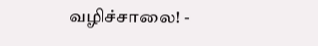வழிச்சாலை! -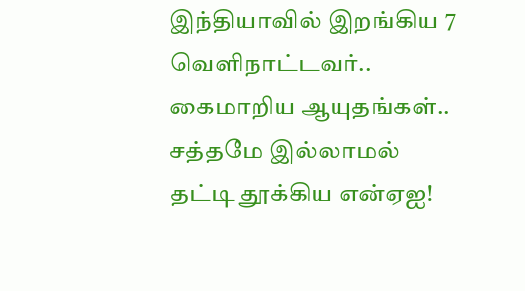இந்தியாவில் இறங்கிய 7 வெளிநாட்டவர்.. கைமாறிய ஆயுதங்கள்.. சத்தமே இல்லாமல் தட்டி தூக்கிய என்ஏஐ!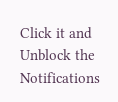Click it and Unblock the Notifications